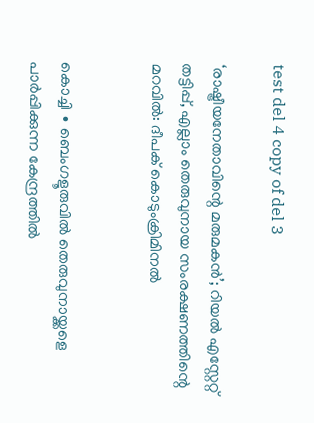test del 4 copy of del 3

‘രാഷ്ട്രീയനേതാവിന്റെ മരുമകൻ’; റിയൽ എസ്റ്റേറ്റ് തട്ടിപ്പ്, എല്ലാം തെരുവുനായ സംരക്ഷണത്തിന്റെ മറവിൽ: ദീപക് കൊടുംക്രിമിനൽ


കൊച്ചി ∙ ബെംഗളൂരുവിൽ തെരുവുനായ്ക്കളെ പാർപ്പിക്കുന്ന കേന്ദ്രത്തിൽ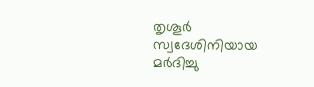തൃശൂർ സ്വദേശിനിയായ മർദിച്ചു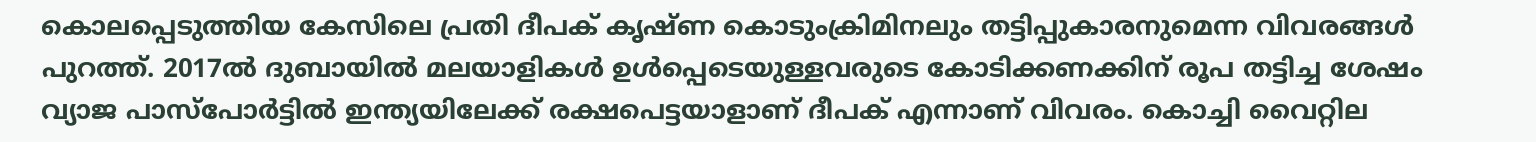കൊലപ്പെടുത്തിയ കേസിലെ പ്രതി ദീപക് കൃഷ്ണ കൊടുംക്രിമിനലും തട്ടിപ്പുകാരനുമെന്ന വിവരങ്ങൾ പുറത്ത്. 2017ൽ ദുബായില്‍ മലയാളികൾ ഉൾപ്പെടെയുള്ളവരുടെ കോടിക്കണക്കിന് രൂപ തട്ടിച്ച ശേഷം വ്യാജ പാസ്പോർട്ടിൽ ഇന്ത്യയിലേക്ക് രക്ഷപെട്ടയാളാണ് ദീപക് എന്നാണ് വിവരം. കൊച്ചി വൈറ്റില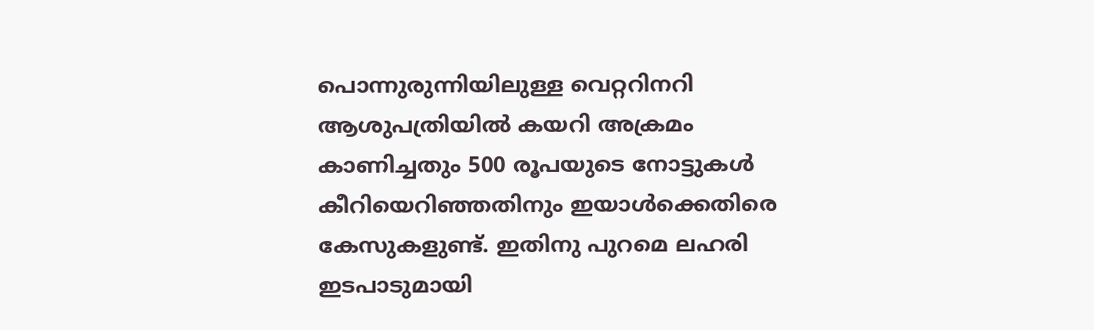പൊന്നുരുന്നിയിലുള്ള വെറ്ററിനറി ആശുപത്രിയിൽ കയറി അക്രമം കാണിച്ചതും 500 രൂപയുടെ നോട്ടുകൾ കീറിയെറിഞ്ഞതിനും ഇയാൾക്കെതിരെ കേസുകളുണ്ട്. ഇതിനു പുറമെ ലഹരി ഇടപാടുമായി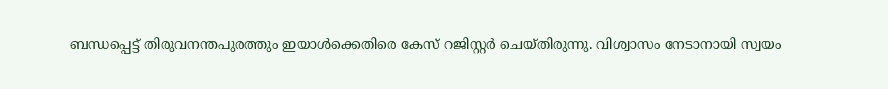ബന്ധപ്പെട്ട് തിരുവനന്തപുരത്തും ഇയാള്‍ക്കെതിരെ കേസ് റജിസ്റ്റർ ചെയ്തിരുന്നു. വിശ്വാസം നേടാനായി സ്വയം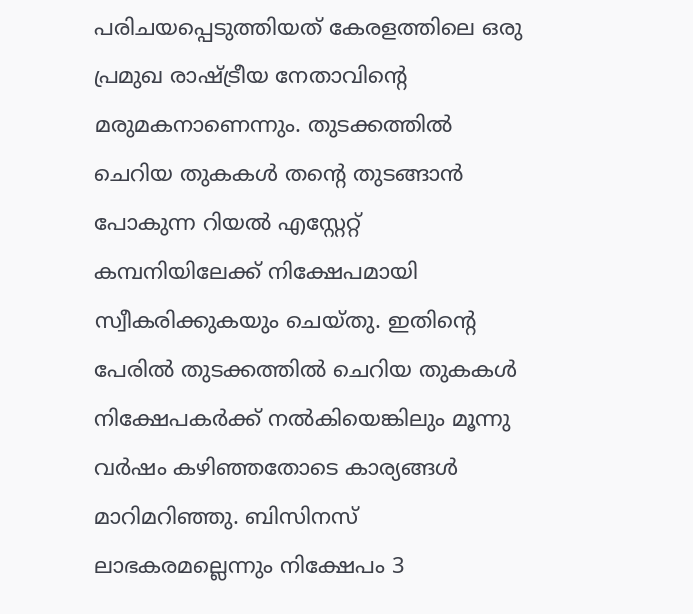പരിചയപ്പെടുത്തിയത് കേരളത്തിലെ ഒരു പ്രമുഖ രാഷ്ട്രീയ നേതാവിന്റെ മരുമകനാണെന്നും. തുടക്കത്തിൽ ചെറിയ തുകകൾ തന്റെ തുടങ്ങാൻ പോകുന്ന റിയൽ എസ്റ്റേറ്റ് കമ്പനിയിലേക്ക് നിക്ഷേപമായി സ്വീകരിക്കുകയും ചെയ്തു. ഇതിന്റെ പേരിൽ തുടക്കത്തിൽ ചെറിയ തുകകൾ നിക്ഷേപകർക്ക് നൽകിയെങ്കിലും മൂന്നു വർഷം കഴിഞ്ഞതോടെ കാര്യങ്ങൾ മാറിമറിഞ്ഞു. ബിസിനസ് ലാഭകരമല്ലെന്നും നിക്ഷേപം 3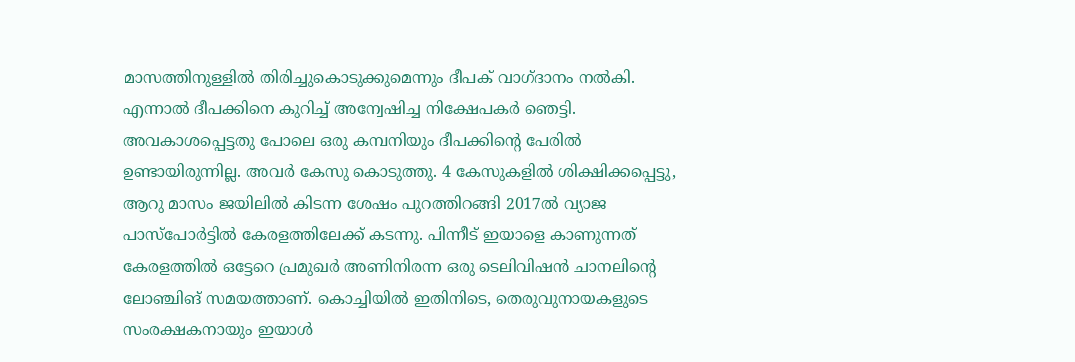മാസത്തിനുള്ളിൽ തിരിച്ചുകൊടുക്കുമെന്നും ദീപക് വാഗ്ദാനം നൽകി. എന്നാൽ ദീപക്കിനെ കുറിച്ച് അന്വേഷിച്ച നിക്ഷേപകർ ഞെട്ടി. അവകാശപ്പെട്ടതു പോലെ ഒരു കമ്പനിയും ദീപക്കിന്റെ പേരിൽ ഉണ്ടായിരുന്നില്ല. അവർ കേസു കൊടുത്തു. 4 കേസുകളിൽ ശിക്ഷിക്കപ്പെട്ടു, ആറു മാസം ജയിലില്‍ കിടന്ന ശേഷം പുറത്തിറങ്ങി 2017ൽ വ്യാജ പാസ്പോർട്ടിൽ കേരളത്തിലേക്ക് കടന്നു. പിന്നീട് ഇയാളെ കാണുന്നത് കേരളത്തിൽ ഒട്ടേറെ പ്രമുഖർ അണിനിരന്ന ഒരു ടെലിവിഷൻ ചാനലിന്റെ ലോഞ്ചിങ് സമയത്താണ്. കൊച്ചിയിൽ ഇതിനിടെ, തെരുവുനായകളുടെ സംരക്ഷകനായും ഇയാൾ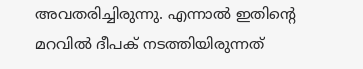അവതരിച്ചിരുന്നു. എന്നാൽ ഇതിന്റെ മറവിൽ ദീപക് നടത്തിയിരുന്നത്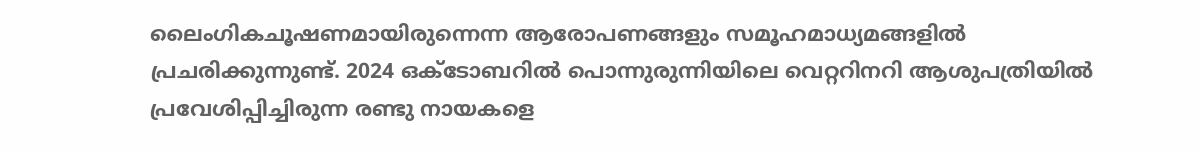ലൈംഗികചൂഷണമായിരുന്നെന്ന ആരോപണങ്ങളും സമൂഹമാധ്യമങ്ങളിൽ പ്രചരിക്കുന്നുണ്ട്. 2024 ഒക്ടോബറിൽ പൊന്നുരുന്നിയിലെ വെറ്ററിനറി ആശുപത്രിയിൽ പ്രവേശിപ്പിച്ചിരുന്ന രണ്ടു നായകളെ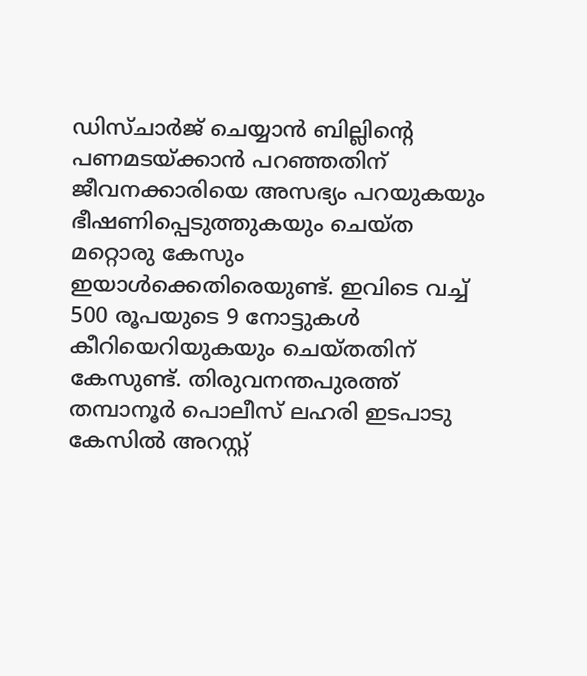ഡിസ്ചാർജ് ചെയ്യാൻ ബില്ലിന്റെ പണമടയ്ക്കാൻ പറഞ്ഞതിന് ജീവനക്കാരിയെ അസഭ്യം പറയുകയും ഭീഷണിപ്പെടുത്തുകയും ചെയ്ത മറ്റൊരു കേസും ഇയാൾക്കെതിരെയുണ്ട്. ഇവിടെ വച്ച് 500 രൂപയുടെ 9 നോട്ടുകൾ കീറിയെറിയുകയും ചെയ്തതിന് കേസുണ്ട്. തിരുവനന്തപുരത്ത് തമ്പാനൂർ പൊലീസ് ലഹരി ഇടപാടു കേസിൽ അറസ്റ്റ്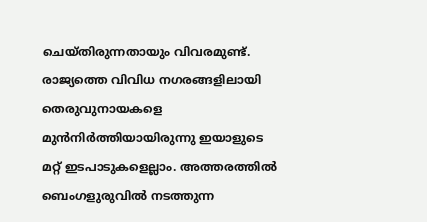ചെയ്തിരുന്നതായും വിവരമുണ്ട്. രാജ്യത്തെ വിവിധ നഗരങ്ങളിലായി തെരുവുനായകളെ മുൻനിർത്തിയായിരുന്നു ഇയാളുടെ മറ്റ് ഇടപാടുകളെല്ലാം. അത്തരത്തിൽ ബെംഗളുരുവില്‍ നടത്തുന്ന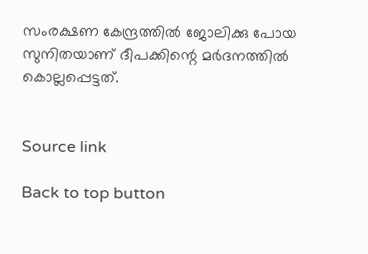സംരക്ഷണ കേന്ദ്രത്തിൽ ജോലിക്കു പോയ സുനിതയാണ് ദീപക്കിന്റെ മർദനത്തിൽ കൊല്ലപ്പെട്ടത്.


Source link

Back to top button